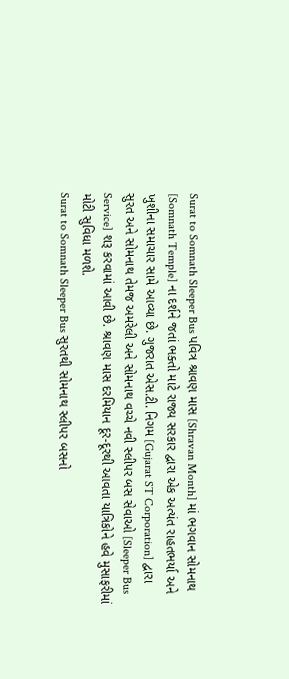Surat to Somnath Sleeper Bus પવિત્ર શ્રાવણ માસ [Shravan Month] માં ભગવાન સોમનાથ [Somnath Temple] ના દર્શને જતાં ભક્તો માટે રાજ્ય સરકાર દ્વારા એક અત્યંત રાહતભર્યા અને ખુશીના સમાચાર સામે આવ્યા છે. ગુજરાત એસ.ટી. નિગમ [Gujarat ST Corporation] દ્વારા સુરત અને સોમનાથ તેમજ અમરેલી અને સોમનાથ વચ્ચે નવી સ્લીપર બસ સેવાઓ [Sleeper Bus Service] શરૂ કરવામાં આવી છે. શ્રાવણ માસ દરમિયાન દૂર-દૂરથી આવતા યાત્રિકોને હવે મુસાફરીમાં મોટી સુવિધા મળશે.
Surat to Somnath Sleeper Bus સુરતથી સોમનાથ સ્લીપર બસનો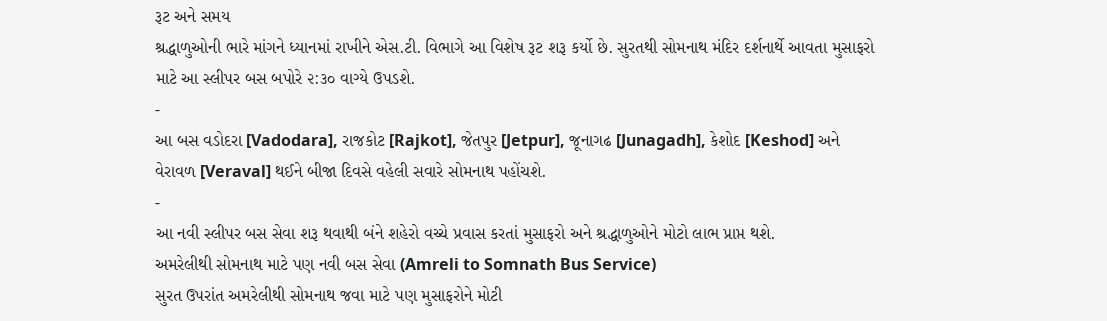રૂટ અને સમય
શ્રદ્ધાળુઓની ભારે માંગને ધ્યાનમાં રાખીને એસ.ટી. વિભાગે આ વિશેષ રૂટ શરૂ કર્યો છે. સુરતથી સોમનાથ મંદિર દર્શનાર્થે આવતા મુસાફરો માટે આ સ્લીપર બસ બપોરે ૨:૩૦ વાગ્યે ઉપડશે.
-
આ બસ વડોદરા [Vadodara], રાજકોટ [Rajkot], જેતપુર [Jetpur], જૂનાગઢ [Junagadh], કેશોદ [Keshod] અને વેરાવળ [Veraval] થઈને બીજા દિવસે વહેલી સવારે સોમનાથ પહોંચશે.
-
આ નવી સ્લીપર બસ સેવા શરૂ થવાથી બંને શહેરો વચ્ચે પ્રવાસ કરતાં મુસાફરો અને શ્રદ્ધાળુઓને મોટો લાભ પ્રાપ્ત થશે.
અમરેલીથી સોમનાથ માટે પણ નવી બસ સેવા (Amreli to Somnath Bus Service)
સુરત ઉપરાંત અમરેલીથી સોમનાથ જવા માટે પણ મુસાફરોને મોટી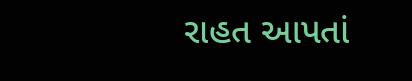રાહત આપતાં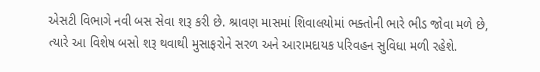એસટી વિભાગે નવી બસ સેવા શરૂ કરી છે. શ્રાવણ માસમાં શિવાલયોમાં ભક્તોની ભારે ભીડ જોવા મળે છે, ત્યારે આ વિશેષ બસો શરૂ થવાથી મુસાફરોને સરળ અને આરામદાયક પરિવહન સુવિધા મળી રહેશે.